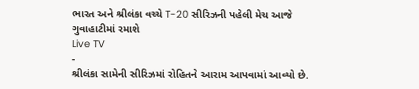ભારત અને શ્રીલંકા વચ્ચે T-20 સીરિઝની પહેલી મેચ આજે ગુવાહાટીમાં રમાશે
Live TV
-
શ્રીલંકા સામેની સીરિઝમાં રોહિતને આરામ આપવામાં આવ્યો છે.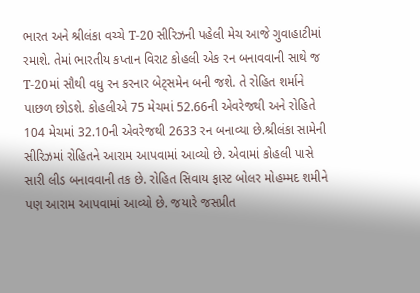ભારત અને શ્રીલંકા વચ્ચે T-20 સીરિઝની પહેલી મેચ આજે ગુવાહાટીમાં રમાશે. તેમાં ભારતીય કપ્તાન વિરાટ કોહલી એક રન બનાવવાની સાથે જ T-20માં સૌથી વધુ રન કરનાર બેટ્સમેન બની જશે. તે રોહિત શર્માને પાછળ છોડશે. કોહલીએ 75 મેચમાં 52.66ની એવરેજથી અને રોહિતે 104 મેચમાં 32.10ની એવરેજથી 2633 રન બનાવ્યા છે.શ્રીલંકા સામેની સીરિઝમાં રોહિતને આરામ આપવામાં આવ્યો છે. એવામાં કોહલી પાસે સારી લીડ બનાવવાની તક છે. રોહિત સિવાય ફાસ્ટ બોલર મોહમ્મદ શમીને પણ આરામ આપવામાં આવ્યો છે. જયારે જસપ્રીત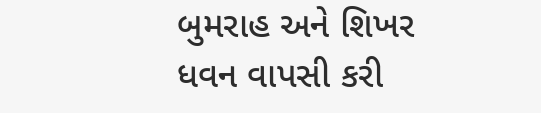બુમરાહ અને શિખર ધવન વાપસી કરી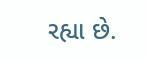રહ્યા છે.